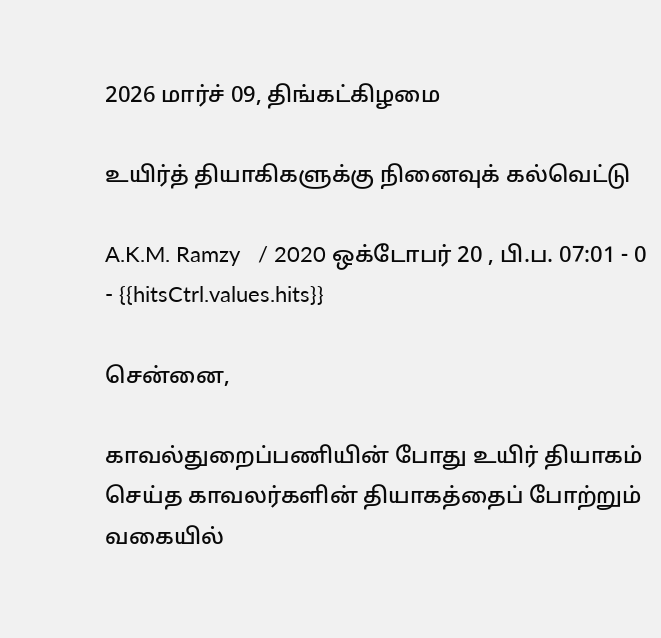2026 மார்ச் 09, திங்கட்கிழமை

உயிர்த் தியாகிகளுக்கு நினைவுக் கல்வெட்டு

A.K.M. Ramzy   / 2020 ஒக்டோபர் 20 , பி.ப. 07:01 - 0     - {{hitsCtrl.values.hits}}

சென்னை,

காவல்துறைப்பணியின் போது உயிர் தியாகம் செய்த காவலர்களின் தியாகத்தைப் போற்றும் வகையில்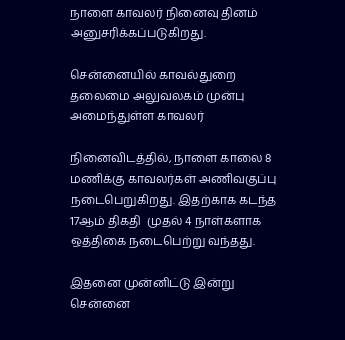நாளை காவலர் நினைவு தினம் அனுசரிக்கப்படுகிறது.

சென்னையில் காவல்துறை தலைமை அலுவலகம் முன்பு அமைந்துள்ள காவலர்

நினைவிடத்தில், நாளை காலை 8 மணிக்கு காவலர்கள் அணிவகுப்பு நடைபெறுகிறது. இதற்காக கடந்த 17ஆம் திகதி  முதல் 4 நாள்களாக ஒத்திகை நடைபெற்று வந்தது.

இதனை முன்னிட்டு இன்று சென்னை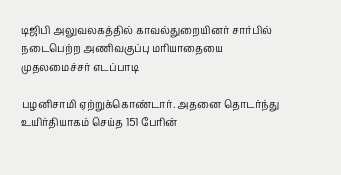டிஜிபி அலுவலகத்தில் காவல்துறையினர் சார்பில் நடைபெற்ற அணிவகுப்பு மரியாதையை முதலமைச்சர் எடப்பாடி

பழனிசாமி ஏற்றுக்கொண்டார். அதனை தொடர்ந்து உயிர்தியாகம் செய்த 151 பேரின்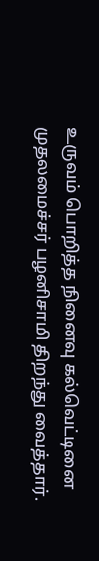உருவம் பொறித்த நினைவு கல்வெட்டினை முதலமைச்சர் பழனிசாமி திறந்து வைத்தார்.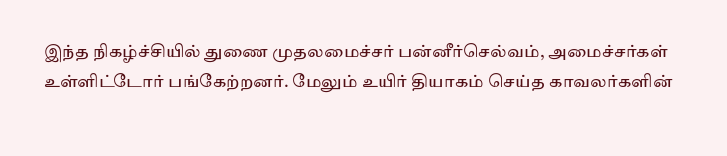இந்த நிகழ்ச்சியில் துணை முதலமைச்சர் பன்னீர்செல்வம், அமைச்சர்கள் உள்ளிட்டோர் பங்கேற்றனர். மேலும் உயிர் தியாகம் செய்த காவலர்களின்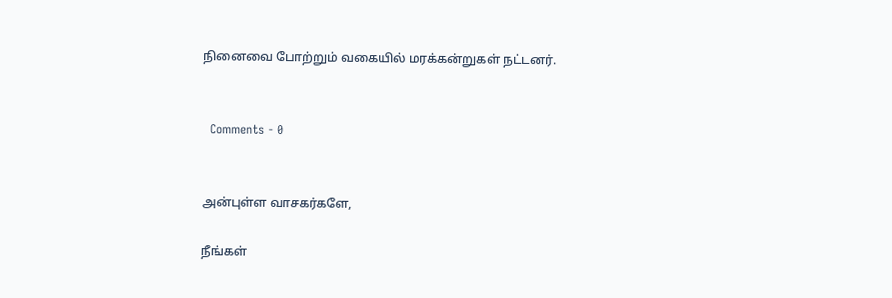நினைவை போற்றும் வகையில் மரக்கன்றுகள் நட்டனர்.


  Comments - 0


அன்புள்ள வாசகர்களே,

நீங்கள்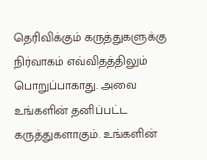தெரிவிக்கும் கருத்துகளுக்கு நிர்வாகம் எவ்விதத்திலும் பொறுப்பாகாது. அவை உங்களின் தனிப்பட்ட கருத்துகளாகும். உங்களின்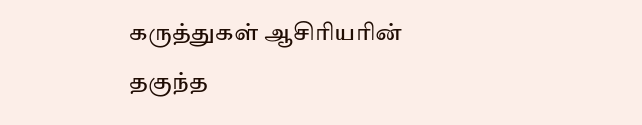கருத்துகள் ஆசிரியரின் தகுந்த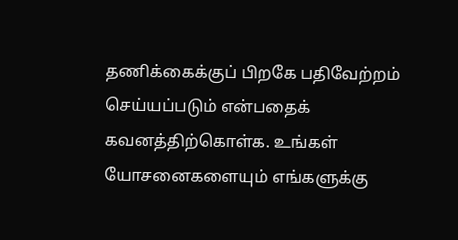தணிக்கைக்குப் பிறகே பதிவேற்றம் செய்யப்படும் என்பதைக் கவனத்திற்கொள்க. உங்கள் யோசனைகளையும் எங்களுக்கு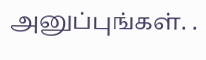அனுப்புங்கள். .